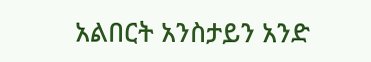አልበርት አንስታይን አንድ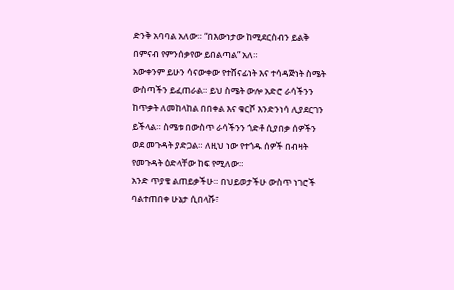ድንቅ አባባል አለው። “በእውነታው ከሚደርስብን ይልቅ በምናብ የምንሰቃየው ይበልጣል” አለ።
አውቀንም ይሁን ሳናውቀው የተሸናፊነት እና ተሳዳጅነት ስሜት ውስጣችን ይፈጠራል። ይህ ስሜት ውሎ አድሮ ራሳችንን ከጥቃት ለመከላከል በበቀል እና ቁርሾ እንድንነሳ ሊያደርገን ይችላል። ስሜቱ በውስጥ ራሳችንን ጎድቶ ሲያበቃ ሰዎችን ወደ መጉዳት ያድጋል። ለዚህ ነው የተጎዱ ሰዎች በብዛት የመጉዳት ዕድላቸው ከፍ የሚለው።
አንድ ጥያቄ ልጠይቃችሁ። በህይወታችሁ ውስጥ ነገሮች ባልተጠበቀ ሁኔታ ሲበላሹ፣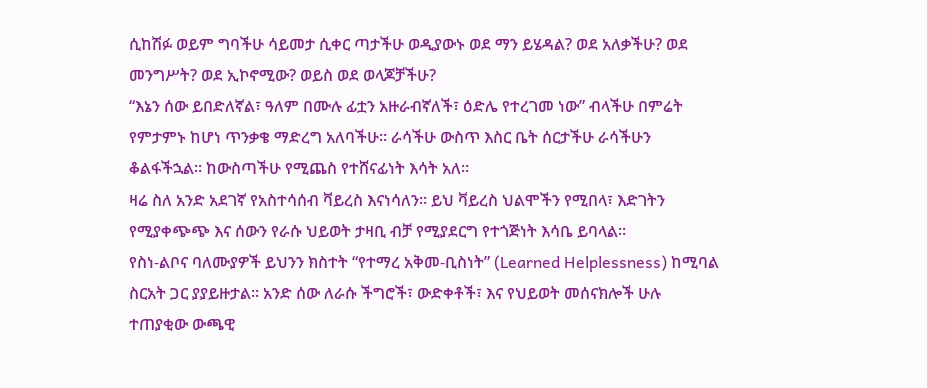ሲከሽፉ ወይም ግባችሁ ሳይመታ ሲቀር ጣታችሁ ወዲያውኑ ወደ ማን ይሄዳል? ወደ አለቃችሁ? ወደ መንግሥት? ወደ ኢኮኖሚው? ወይስ ወደ ወላጆቻችሁ?
“እኔን ሰው ይበድለኛል፣ ዓለም በሙሉ ፊቷን አዙራብኛለች፣ ዕድሌ የተረገመ ነው” ብላችሁ በምሬት የምታምኑ ከሆነ ጥንቃቄ ማድረግ አለባችሁ። ራሳችሁ ውስጥ እስር ቤት ሰርታችሁ ራሳችሁን ቆልፋችኋል። ከውስጣችሁ የሚጨስ የተሸናፊነት እሳት አለ።
ዛሬ ስለ አንድ አደገኛ የአስተሳሰብ ቫይረስ እናነሳለን። ይህ ቫይረስ ህልሞችን የሚበላ፣ እድገትን የሚያቀጭጭ እና ሰውን የራሱ ህይወት ታዛቢ ብቻ የሚያደርግ የተጎጅነት እሳቤ ይባላል።
የስነ-ልቦና ባለሙያዎች ይህንን ክስተት “የተማረ አቅመ-ቢስነት” (Learned Helplessness) ከሚባል ስርአት ጋር ያያይዙታል። አንድ ሰው ለራሱ ችግሮች፣ ውድቀቶች፣ እና የህይወት መሰናክሎች ሁሉ ተጠያቂው ውጫዊ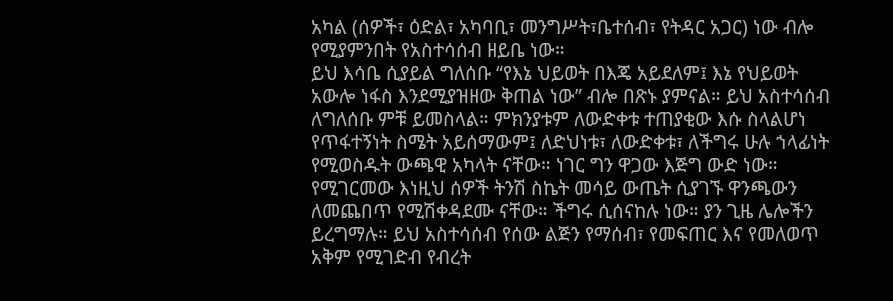አካል (ሰዎች፣ ዕድል፣ አካባቢ፣ መንግሥት፣ቤተሰብ፣ የትዳር አጋር) ነው ብሎ የሚያምንበት የአስተሳሰብ ዘይቤ ነው።
ይህ እሳቤ ሲያይል ግለሰቡ “የእኔ ህይወት በእጄ አይደለም፤ እኔ የህይወት አውሎ ነፋስ እንደሚያዝዘው ቅጠል ነው” ብሎ በጽኑ ያምናል። ይህ አስተሳሰብ ለግለሰቡ ምቹ ይመስላል። ምክንያቱም ለውድቀቱ ተጠያቂው እሱ ስላልሆነ የጥፋተኝነት ስሜት አይሰማውም፤ ለድህነቱ፣ ለውድቀቱ፣ ለችግሩ ሁሉ ኀላፊነት የሚወስዱት ውጫዊ አካላት ናቸው። ነገር ግን ዋጋው እጅግ ውድ ነው። የሚገርመው እነዚህ ሰዎች ትንሽ ስኬት መሳይ ውጤት ሲያገኙ ዋንጫውን ለመጨበጥ የሚሽቀዳደሙ ናቸው። ችግሩ ሲሰናከሉ ነው። ያን ጊዜ ሌሎችን ይረግማሉ። ይህ አስተሳሰብ የሰው ልጅን የማሰብ፣ የመፍጠር እና የመለወጥ አቅም የሚገድብ የብረት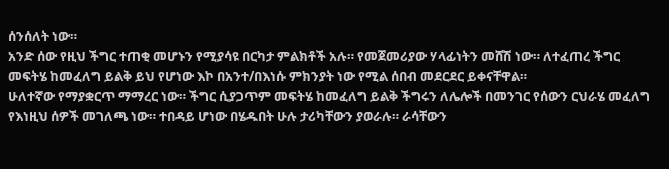ሰንሰለት ነው።
አንድ ሰው የዚህ ችግር ተጠቂ መሆኑን የሚያሳዩ በርካታ ምልክቶች አሉ። የመጀመሪያው ሃላፊነትን መሸሽ ነው። ለተፈጠረ ችግር መፍትሄ ከመፈለግ ይልቅ ይህ የሆነው እኮ በአንተ/በእነሱ ምክንያት ነው የሚል ሰበብ መደርደር ይቀናቸዋል።
ሁለተኛው የማያቋርጥ ማማረር ነው። ችግር ሲያጋጥም መፍትሄ ከመፈለግ ይልቅ ችግሩን ለሌሎች በመንገር የሰውን ርህራሄ መፈለግ የእነዚህ ሰዎች መገለጫ ነው። ተበዳይ ሆነው በሄዱበት ሁሉ ታሪካቸውን ያወራሉ። ራሳቸውን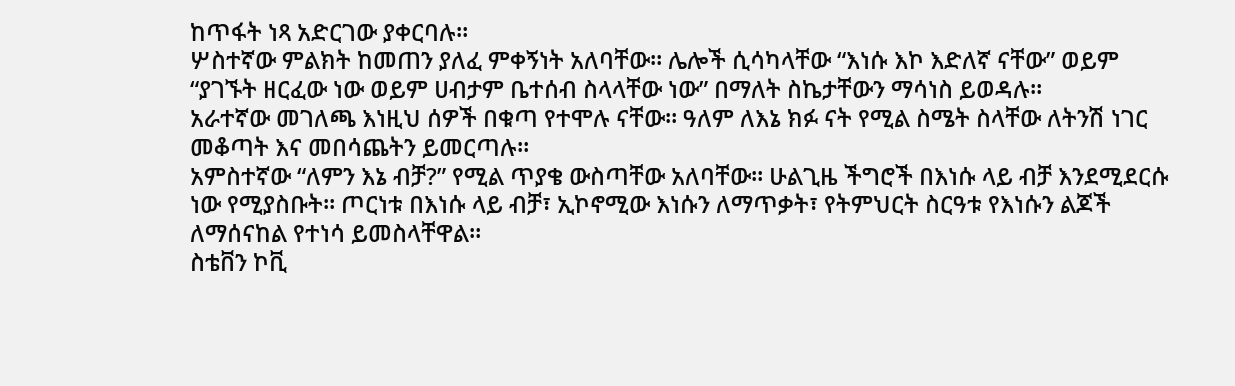ከጥፋት ነጻ አድርገው ያቀርባሉ።
ሦስተኛው ምልክት ከመጠን ያለፈ ምቀኝነት አለባቸው። ሌሎች ሲሳካላቸው “እነሱ እኮ እድለኛ ናቸው” ወይም “ያገኙት ዘርፈው ነው ወይም ሀብታም ቤተሰብ ስላላቸው ነው” በማለት ስኬታቸውን ማሳነስ ይወዳሉ።
አራተኛው መገለጫ እነዚህ ሰዎች በቁጣ የተሞሉ ናቸው። ዓለም ለእኔ ክፉ ናት የሚል ስሜት ስላቸው ለትንሽ ነገር መቆጣት እና መበሳጨትን ይመርጣሉ።
አምስተኛው “ለምን እኔ ብቻ?” የሚል ጥያቄ ውስጣቸው አለባቸው። ሁልጊዜ ችግሮች በእነሱ ላይ ብቻ እንደሚደርሱ ነው የሚያስቡት። ጦርነቱ በእነሱ ላይ ብቻ፣ ኢኮኖሚው እነሱን ለማጥቃት፣ የትምህርት ስርዓቱ የእነሱን ልጆች ለማሰናከል የተነሳ ይመስላቸዋል።
ስቴቨን ኮቪ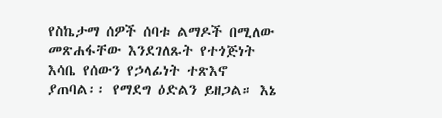የስኬታማ ሰዎች ሰባቱ ልማዶች በሚለው መጽሐፋቸው እንደገለጹት የተጎጅነት እሳቤ የሰውን የኃላፊነት ተጽእኖ ያጠባል፡፡ የማደግ ዕድልን ይዘጋል። እኔ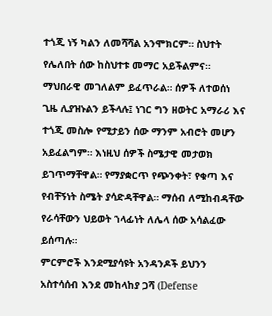ተጎጂ ነኝ ካልን ለመሻሻል አንሞክርም። ስህተት የሌለበት ሰው ከስህተቱ መማር አይችልምና። ማህበራዊ መገለልም ይፈጥራል። ሰዎች ለተወሰነ ጊዜ ሊያዝኑልን ይችላሉ፤ ነገር ግን ዘወትር አማራሪ እና ተጎጂ መስሎ የሚታይን ሰው ማንም አብሮት መሆን አይፈልግም። እነዚህ ሰዎች ስሜታዊ መታወክ ይገጥማቸዋል። የማያቋርጥ የጭንቀት፣ የቁጣ እና የብቸኝነት ስሜት ያሳድዳቸዋል። ማሰብ ለሚከብዳቸው የራሳቸውን ህይወት ኀላፊነት ለሌላ ሰው አሳልፈው ይሰጣሉ።
ምርምሮች እንደሚያሳዩት አንዳንዶች ይህንን አስተሳሰብ እንደ መከላከያ ጋሻ (Defense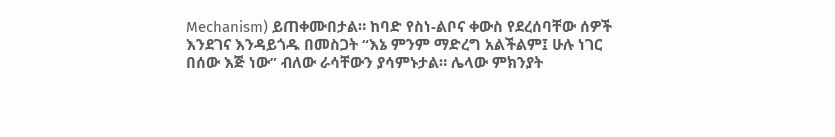Mechanism) ይጠቀሙበታል። ከባድ የስነ-ልቦና ቀውስ የደረሰባቸው ሰዎች እንደገና እንዳይጎዱ በመስጋት “እኔ ምንም ማድረግ አልችልም፤ ሁሉ ነገር በሰው እጅ ነው” ብለው ራሳቸውን ያሳምኑታል። ሌላው ምክንያት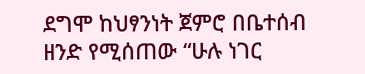ደግሞ ከህፃንነት ጀምሮ በቤተሰብ ዘንድ የሚሰጠው “ሁሉ ነገር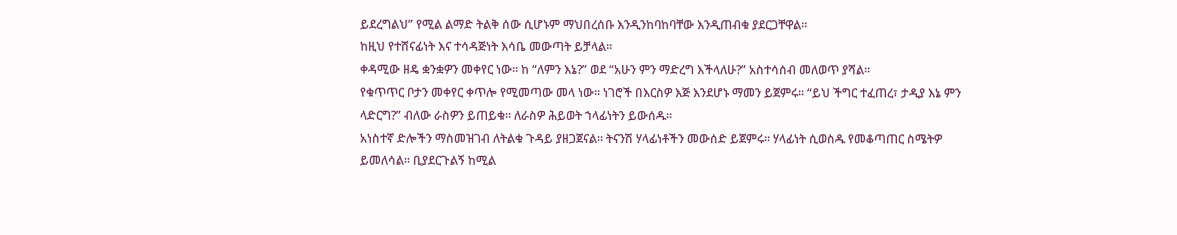ይደረግልህ” የሚል ልማድ ትልቅ ሰው ሲሆኑም ማህበረሰቡ እንዲንከባከባቸው እንዲጠብቁ ያደርጋቸዋል።
ከዚህ የተሸናፊነት እና ተሳዳጅነት እሳቤ መውጣት ይቻላል።
ቀዳሚው ዘዴ ቋንቋዎን መቀየር ነው። ከ “ለምን እኔ?” ወደ “አሁን ምን ማድረግ እችላለሁ?” አስተሳሰብ መለወጥ ያሻል።
የቁጥጥር ቦታን መቀየር ቀጥሎ የሚመጣው መላ ነው። ነገሮች በእርስዎ እጅ እንደሆኑ ማመን ይጀምሩ። “ይህ ችግር ተፈጠረ፣ ታዲያ እኔ ምን ላድርግ?” ብለው ራስዎን ይጠይቁ። ለራስዎ ሕይወት ኀላፊነትን ይውሰዱ።
አነስተኛ ድሎችን ማስመዝገብ ለትልቁ ጉዳይ ያዘጋጀናል። ትናንሽ ሃላፊነቶችን መውሰድ ይጀምሩ። ሃላፊነት ሲወስዱ የመቆጣጠር ስሜትዎ ይመለሳል። ቢያደርጉልኝ ከሚል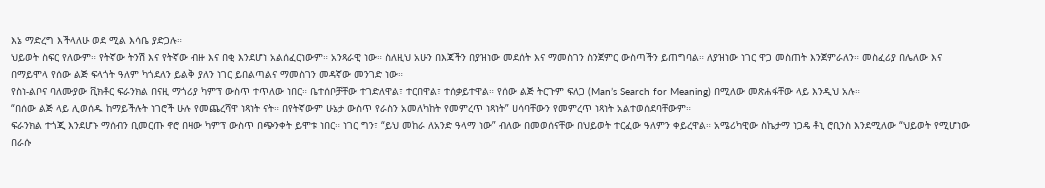እኔ ማድረግ እችላለሁ ወደ ሚል እሳቤ ያድጋሉ።
ህይወት ስፍር የለውም። የትኛው ትንሽ እና የትኛው ብዙ እና በቂ እንደሆነ አልሰፈርነውም። አንጻራዊ ነው። ስለዚህ አሁን በእጃችን በያዝነው መደሰት እና ማመስገን ስንጀምር ውስጣችን ይጠግባል። ለያዝነው ነገር ዋጋ መስጠት እንጀምራለን። መስፈሪያ በሌለው እና በማይሞላ የሰው ልጅ ፍላጎት ዓለም ካጎደለን ይልቅ ያለን ነገር ይበልጣልና ማመስገን መዳኛው መንገድ ነው።
የስነ-ልቦና ባለሙያው ቪክቶር ፍራንክል በናዚ ማጎሪያ ካምፕ ውስጥ ተጥለው ነበር። ቤተሰቦቻቸው ተገድለዋል፣ ተርበዋል፣ ተሰቃይተዋል። የሰው ልጅ ትርጉም ፍለጋ (Man’s Search for Meaning) በሚለው መጽሐፋቸው ላይ እንዲህ አሉ።
“በሰው ልጅ ላይ ሊወሰዱ ከማይችሉት ነገሮች ሁሉ የመጨረሻዋ ነጻነት ናት። በየትኛውም ሁኔታ ውስጥ የራስን አመለካከት የመምረጥ ነጻነት” ሀሳባቸውን የመምረጥ ነጻነት አልተወሰደባቸውም።
ፍራንክል ተጎጂ እንደሆኑ ማሰብን ቢመርጡ ኖሮ በዛው ካምፕ ውስጥ በጭንቀት ይሞቱ ነበር። ነገር ግን፣ “ይህ መከራ ለአንድ ዓላማ ነው” ብለው በመወሰናቸው በህይወት ተርፈው ዓለምን ቀይረዋል። አሜሪካዊው ስኬታማ ነጋዴ ቶኒ ሮቢንስ እንደሚለው “ህይወት የሚሆነው በራሱ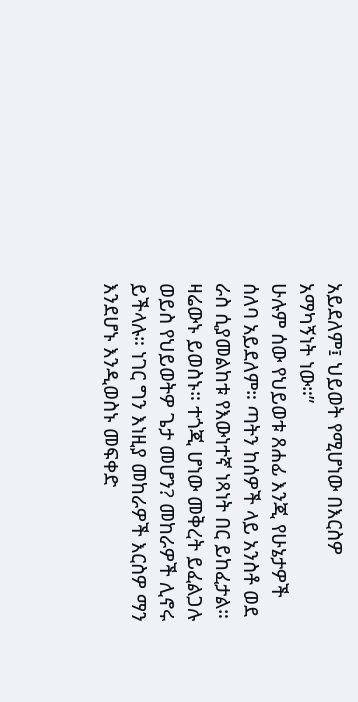አይደለም፤ ህይወት የሚሆነው በእርስዎ አማካኝነት ነው።”
ሁሉም ሰው የህይወቱ ጸሐፊ እንጂ የሁኔታዎች ሰለባ አይደለም። ጣትን ከሰዎች ላይ አንስቶ ወደ ራስ ሲያመልከቱ የእውነተኛ ነጻነት በር ይከፈታል።
ዛሬውኑ ይወስኑ። ተጎጂ ሆነው መቅረት ይፈልጋሉ ወይስ የህይወትዎ ጌታ መሆን? መከራዎች ሊኖሩ ይችላሉ። ነገር ግን እነዚያ መከራዎች እርስዎ ማን እንደሆኑ እንዲወስኑ መፍቀድ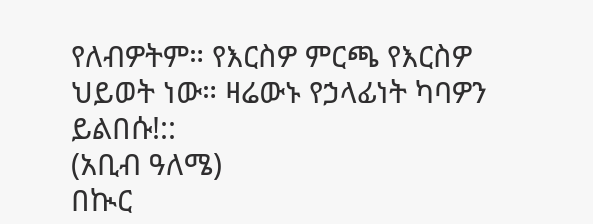የለብዎትም። የእርስዎ ምርጫ የእርስዎ ህይወት ነው። ዛሬውኑ የኃላፊነት ካባዎን ይልበሱ!::
(አቢብ ዓለሜ)
በኲር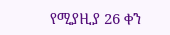የሚያዚያ 26 ቀን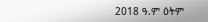2018 ዓ.ም ዕትም